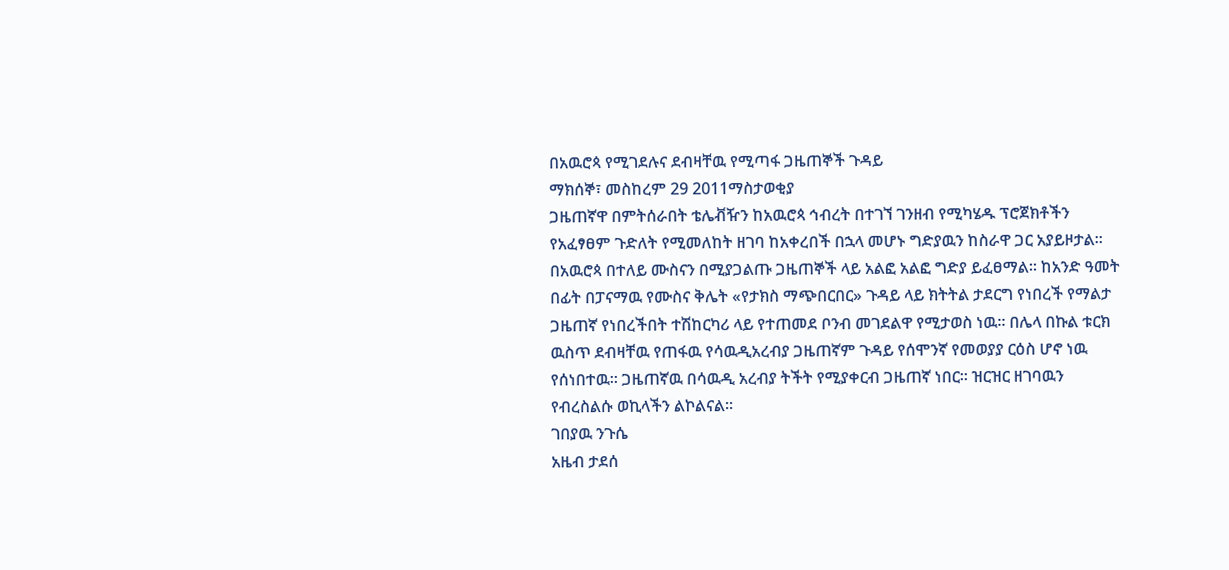በአዉሮጳ የሚገደሉና ደብዛቸዉ የሚጣፋ ጋዜጠኞች ጉዳይ
ማክሰኞ፣ መስከረም 29 2011ማስታወቂያ
ጋዜጠኛዋ በምትሰራበት ቴሌቭዥን ከአዉሮጳ ኅብረት በተገኘ ገንዘብ የሚካሄዱ ፕሮጀክቶችን የአፈፃፀም ጉድለት የሚመለከት ዘገባ ከአቀረበች በኋላ መሆኑ ግድያዉን ከስራዋ ጋር አያይዞታል። በአዉሮጳ በተለይ ሙስናን በሚያጋልጡ ጋዜጠኞች ላይ አልፎ አልፎ ግድያ ይፈፀማል። ከአንድ ዓመት በፊት በፓናማዉ የሙስና ቅሌት «የታክስ ማጭበርበር» ጉዳይ ላይ ክትትል ታደርግ የነበረች የማልታ ጋዜጠኛ የነበረችበት ተሽከርካሪ ላይ የተጠመደ ቦንብ መገደልዋ የሚታወስ ነዉ። በሌላ በኩል ቱርክ ዉስጥ ደብዛቸዉ የጠፋዉ የሳዉዲአረብያ ጋዜጠኛም ጉዳይ የሰሞንኛ የመወያያ ርዕስ ሆኖ ነዉ የሰነበተዉ። ጋዜጠኛዉ በሳዉዲ አረብያ ትችት የሚያቀርብ ጋዜጠኛ ነበር። ዝርዝር ዘገባዉን የብረስልሱ ወኪላችን ልኮልናል።
ገበያዉ ንጉሴ
አዜብ ታደሰ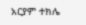አርያም ተክሌ